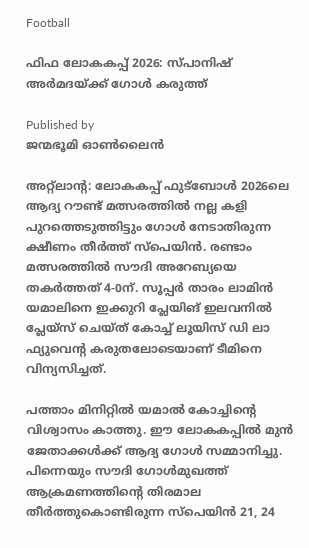Football

ഫിഫ ലോകകപ്പ് 2026: സ്പാനിഷ് അര്‍മദയ്‌ക്ക് ഗോള്‍ കരുത്ത്

Published by
ജന്മഭൂമി ഓണ്‍ലൈന്‍

അറ്റ്‌ലാന്റ: ലോകകപ്പ് ഫുട്‌ബോള്‍ 2026ലെ ആദ്യ റൗണ്ട് മത്സരത്തില്‍ നല്ല കളി പുറത്തെടുത്തിട്ടും ഗോള്‍ നേടാതിരുന്ന ക്ഷീണം തീര്‍ത്ത് സ്‌പെയിന്‍. രണ്ടാം മത്സരത്തില്‍ സൗദി അറേബ്യയെ തകര്‍ത്തത് 4-0ന്. സൂപ്പര്‍ താരം ലാമിന്‍ യമാലിനെ ഇക്കുറി പ്ലേയിങ് ഇലവനില്‍ പ്ലേയ്‌സ് ചെയ്ത് കോച്ച് ലൂയിസ് ഡി ലാ ഫ്യുവെന്റ കരുതലോടെയാണ് ടീമിനെ വിന്യസിച്ചത്.

പത്താം മിനിറ്റില്‍ യമാല്‍ കോച്ചിന്റെ വിശ്വാസം കാത്തു. ഈ ലോകകപ്പില്‍ മുന്‍ ജേതാക്കള്‍ക്ക് ആദ്യ ഗോള്‍ സമ്മാനിച്ചു. പിന്നെയും സൗദി ഗോള്‍മുഖത്ത് ആക്രമണത്തിന്റെ തിരമാല തീര്‍ത്തുകൊണ്ടിരുന്ന സ്‌പെയിന്‍ 21, 24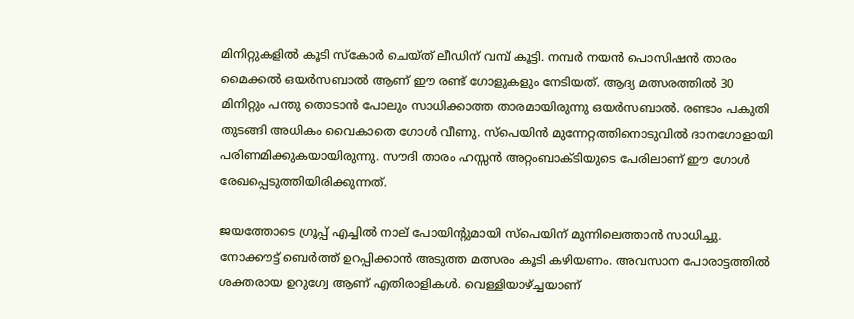മിനിറ്റുകളില്‍ കൂടി സ്‌കോര്‍ ചെയ്ത് ലീഡിന് വമ്പ് കൂട്ടി. നമ്പര്‍ നയന്‍ പൊസിഷന്‍ താരം മൈക്കല്‍ ഒയര്‍സബാല്‍ ആണ് ഈ രണ്ട് ഗോളുകളും നേടിയത്. ആദ്യ മത്സരത്തില്‍ 30 മിനിറ്റും പന്തു തൊടാന്‍ പോലും സാധിക്കാത്ത താരമായിരുന്നു ഒയര്‍സബാല്‍. രണ്ടാം പകുതി തുടങ്ങി അധികം വൈകാതെ ഗോള്‍ വീണു. സ്‌പെയിന്‍ മുന്നേറ്റത്തിനൊടുവില്‍ ദാനഗോളായി പരിണമിക്കുകയായിരുന്നു. സൗദി താരം ഹസ്സന്‍ അറ്റംബാക്ടിയുടെ പേരിലാണ് ഈ ഗോള്‍ രേഖപ്പെടുത്തിയിരിക്കുന്നത്.

ജയത്തോടെ ഗ്രൂപ്പ് എച്ചില്‍ നാല് പോയിന്റുമായി സ്‌പെയിന് മുന്നിലെത്താന്‍ സാധിച്ചു. നോക്കൗട്ട് ബെര്‍ത്ത് ഉറപ്പിക്കാന്‍ അടുത്ത മത്സരം കൂടി കഴിയണം. അവസാന പോരാട്ടത്തില്‍ ശക്തരായ ഉറുഗ്വേ ആണ് എതിരാളികള്‍. വെള്ളിയാഴ്‌ച്ചയാണ്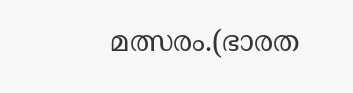മത്സരം.(ഭാരത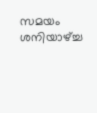സമയം ശനിയാഴ്‌ച്ച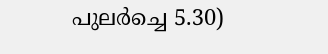പുലര്‍ച്ചെ 5.30)